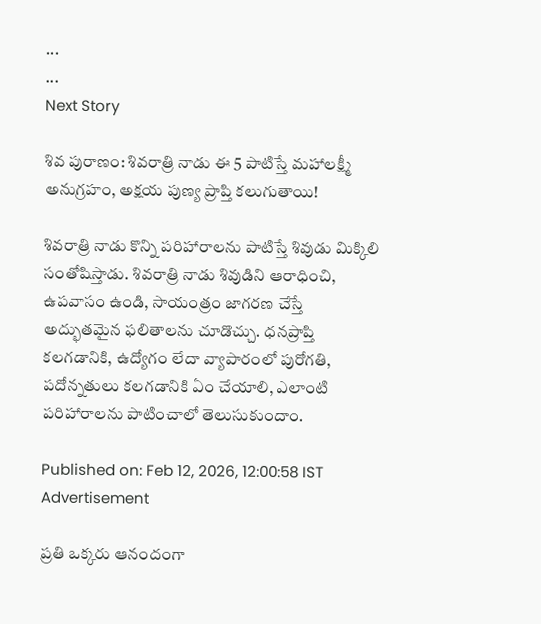...
...
Next Story

శివ పురాణం: శివరాత్రి నాడు ఈ 5 పాటిస్తే మహాలక్ష్మీ అనుగ్రహం, అక్షయ పుణ్య ప్రాప్తి కలుగుతాయి!

శివరాత్రి నాడు కొన్ని పరిహారాలను పాటిస్తే శివుడు మిక్కిలి సంతోషిస్తాడు. శివరాత్రి నాడు శివుడిని ఆరాధించి, ఉపవాసం ఉండి, సాయంత్రం జాగరణ చేస్తే అద్భుతమైన ఫలితాలను చూడొచ్చు. ధనప్రాప్తి కలగడానికి, ఉద్యోగం లేదా వ్యాపారంలో పురోగతి, పదోన్నతులు కలగడానికి ఏం చేయాలి, ఎలాంటి పరిహారాలను పాటించాలో తెలుసుకుందాం.

Published on: Feb 12, 2026, 12:00:58 IST
Advertisement

ప్రతి ఒక్కరు ఆనందంగా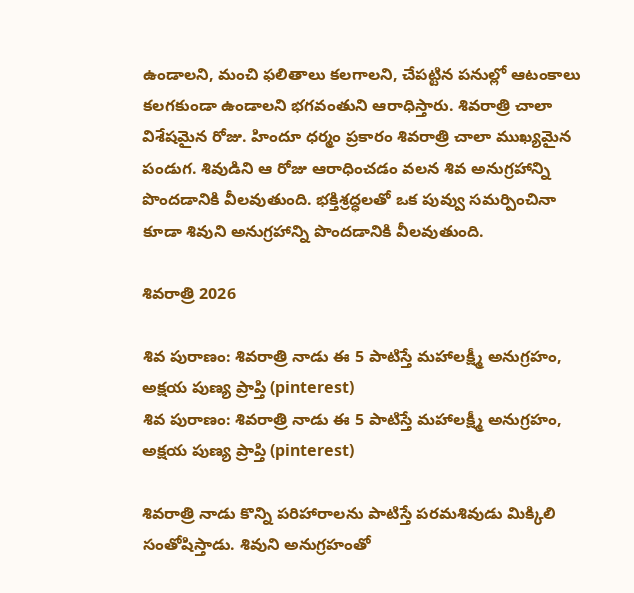ఉండాలని, మంచి ఫలితాలు కలగాలని, చేపట్టిన పనుల్లో ఆటంకాలు కలగకుండా ఉండాలని భగవంతుని ఆరాధిస్తారు. శివరాత్రి చాలా విశేషమైన రోజు. హిందూ ధర్మం ప్రకారం శివరాత్రి చాలా ముఖ్యమైన పండుగ. శివుడిని ఆ రోజు ఆరాధించడం వలన శివ అనుగ్రహాన్ని పొందడానికి వీలవుతుంది. భక్తిశ్రద్ధలతో ఒక పువ్వు సమర్పించినా కూడా శివుని అనుగ్రహాన్ని పొందడానికి వీలవుతుంది.

శివరాత్రి 2026

శివ పురాణం: శివరాత్రి నాడు ఈ 5 పాటిస్తే మహాలక్ష్మీ అనుగ్రహం, అక్షయ పుణ్య ప్రాప్తి (pinterest)
శివ పురాణం: శివరాత్రి నాడు ఈ 5 పాటిస్తే మహాలక్ష్మీ అనుగ్రహం, అక్షయ పుణ్య ప్రాప్తి (pinterest)

శివరాత్రి నాడు కొన్ని పరిహారాలను పాటిస్తే పరమశివుడు మిక్కిలి సంతోషిస్తాడు. శివుని అనుగ్రహంతో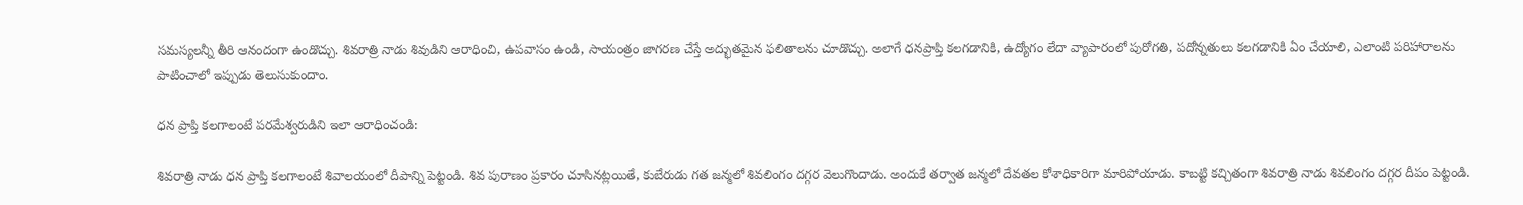సమస్యలన్నీ తీరి ఆనందంగా ఉండొచ్చు. శివరాత్రి నాడు శివుడిని ఆరాధించి, ఉపవాసం ఉండి, సాయంత్రం జాగరణ చేస్తే అద్భుతమైన ఫలితాలను చూడొచ్చు. అలాగే ధనప్రాప్తి కలగడానికి, ఉద్యోగం లేదా వ్యాపారంలో పురోగతి, పదోన్నతులు కలగడానికి ఏం చేయాలి, ఎలాంటి పరిహారాలను పాటించాలో ఇప్పుడు తెలుసుకుందాం.

ధన ప్రాప్తి కలగాలంటే పరమేశ్వరుడిని ఇలా ఆరాధించండి:

శివరాత్రి నాడు ధన ప్రాప్తి కలగాలంటే శివాలయంలో దీపాన్ని పెట్టండి. శివ పురాణం ప్రకారం చూసినట్లయితే, కుబేరుడు గత జన్మలో శివలింగం దగ్గర వెలుగొందాడు. అందుకే తర్వాత జన్మలో దేవతల కోశాధికారిగా మారిపోయాడు. కాబట్టి కచ్చితంగా శివరాత్రి నాడు శివలింగం దగ్గర దీపం పెట్టండి.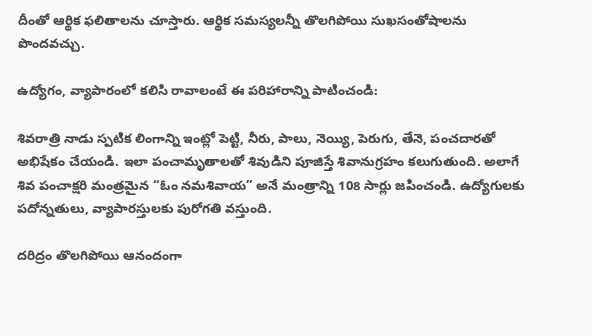దీంతో ఆర్థిక ఫలితాలను చూస్తారు. ఆర్థిక సమస్యలన్నీ తొలగిపోయి సుఖసంతోషాలను పొందవచ్చు.

ఉద్యోగం, వ్యాపారంలో కలిసి రావాలంటే ఈ పరిహారాన్ని పాటించండి:

శివరాత్రి నాడు స్పటిక లింగాన్ని ఇంట్లో పెట్టి, నీరు, పాలు, నెయ్యి, పెరుగు, తేనె, పంచదారతో అభిషేకం చేయండి. ఇలా పంచామృతాలతో శివుడిని పూజిస్తే శివానుగ్రహం కలుగుతుంది. అలాగే శివ పంచాక్షరి మంత్రమైన “ఓం నమశివాయ” అనే మంత్రాన్ని 108 సార్లు జపించండి. ఉద్యోగులకు పదోన్నతులు, వ్యాపారస్తులకు పురోగతి వస్తుంది.

దరిద్రం తొలగిపోయి ఆనందంగా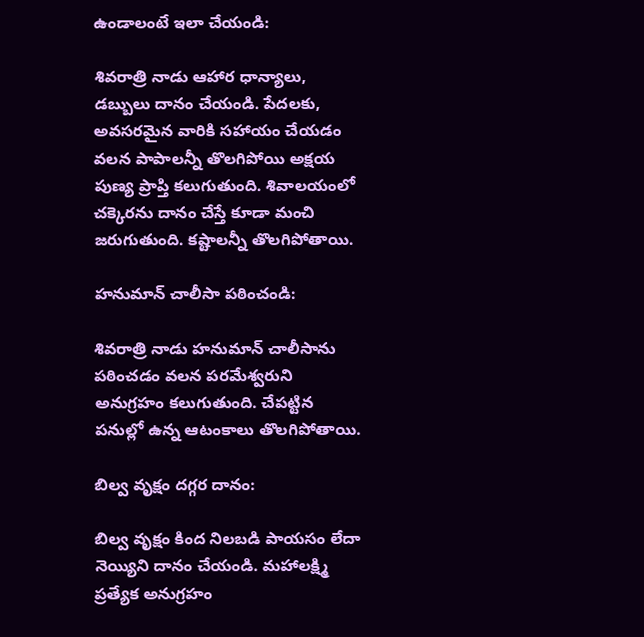ఉండాలంటే ఇలా చేయండి:

శివరాత్రి నాడు ఆహార ధాన్యాలు, డబ్బులు దానం చేయండి. పేదలకు, అవసరమైన వారికి సహాయం చేయడం వలన పాపాలన్నీ తొలగిపోయి అక్షయ పుణ్య ప్రాప్తి కలుగుతుంది. శివాలయంలో చక్కెరను దానం చేస్తే కూడా మంచి జరుగుతుంది. కష్టాలన్నీ తొలగిపోతాయి.

హనుమాన్ చాలీసా పఠించండి:

శివరాత్రి నాడు హనుమాన్ చాలీసాను పఠించడం వలన పరమేశ్వరుని అనుగ్రహం కలుగుతుంది. చేపట్టిన పనుల్లో ఉన్న ఆటంకాలు తొలగిపోతాయి.

బిల్వ వృక్షం దగ్గర దానం:

బిల్వ వృక్షం కింద నిలబడి పాయసం లేదా నెయ్యిని దానం చేయండి. మహాలక్ష్మి ప్రత్యేక అనుగ్రహం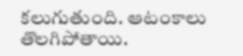కలుగుతుంది. ఆటంకాలు తొలగిపోతాయి.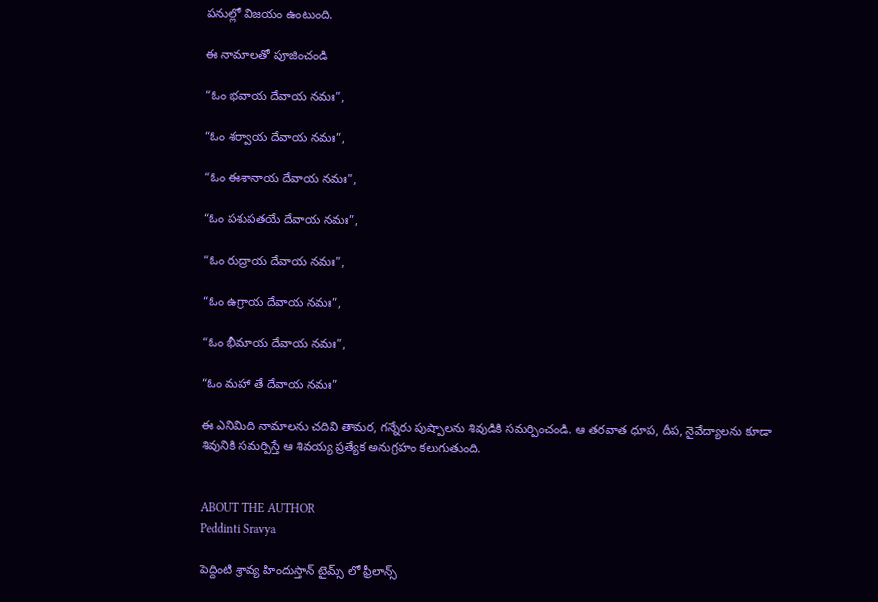పనుల్లో విజయం ఉంటుంది.

ఈ నామాలతో పూజించండి

“ఓం భవాయ దేవాయ నమః”,

“ఓం శర్వాయ దేవాయ నమః”,

“ఓం ఈశానాయ దేవాయ నమః”,

“ఓం పశుపతయే దేవాయ నమః”,

“ఓం రుద్రాయ దేవాయ నమః”,

“ఓం ఉగ్రాయ దేవాయ నమః”,

“ఓం భీమాయ దేవాయ నమః”,

“ఓం మహా తే దేవాయ నమః”

ఈ ఎనిమిది నామాలను చదివి తామర, గన్నేరు పుష్పాలను శివుడికి సమర్పించండి. ఆ తరవాత ధూప, దీప, నైవేద్యాలను కూడా శివునికి సమర్పిస్తే ఆ శివయ్య ప్రత్యేక అనుగ్రహం కలుగుతుంది.


ABOUT THE AUTHOR
Peddinti Sravya

పెద్దింటి శ్రావ్య హిందుస్తాన్ టైమ్స్ లో ఫ్రీలాన్స్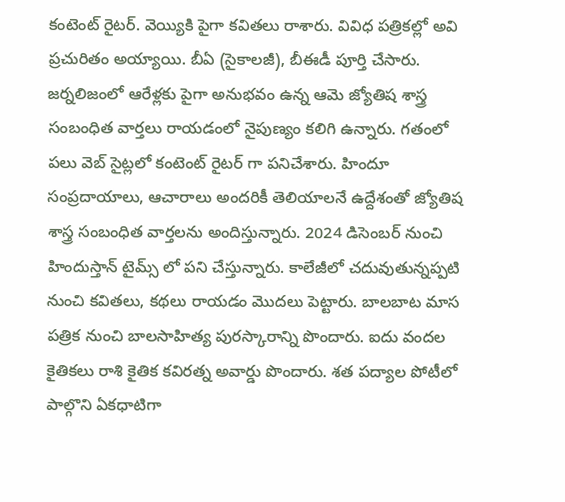కంటెంట్ రైటర్. వెయ్యికి పైగా కవితలు రాశారు. వివిధ పత్రికల్లో అవి ప్రచురితం అయ్యాయి. బీఏ (సైకాలజీ), బీఈడీ పూర్తి చేసారు. జర్నలిజంలో ఆరేళ్లకు పైగా అనుభవం ఉన్న ఆమె జ్యోతిష శాస్త్ర సంబంధిత వార్తలు రాయడంలో నైపుణ్యం కలిగి ఉన్నారు. గతంలో పలు వెబ్ సైట్లలో కంటెంట్ రైటర్ గా పనిచేశారు. హిందూ సంప్రదాయాలు, ఆచారాలు అందరికీ తెలియాలనే ఉద్దేశంతో జ్యోతిష శాస్త్ర సంబంధిత వార్తలను అందిస్తున్నారు. 2024 డిసెంబర్ నుంచి హిందుస్తాన్ టైమ్స్ లో పని చేస్తున్నారు. కాలేజీలో చదువుతున్నప్పటి నుంచి కవితలు, కథలు రాయడం మొదలు పెట్టారు. బాలబాట మాస పత్రిక నుంచి బాలసాహిత్య పురస్కారాన్ని పొందారు. ఐదు వందల కైతికలు రాశి కైతిక కవిరత్న అవార్డు పొందారు. శత పద్యాల పోటీలో పాల్గొని ఏకధాటిగా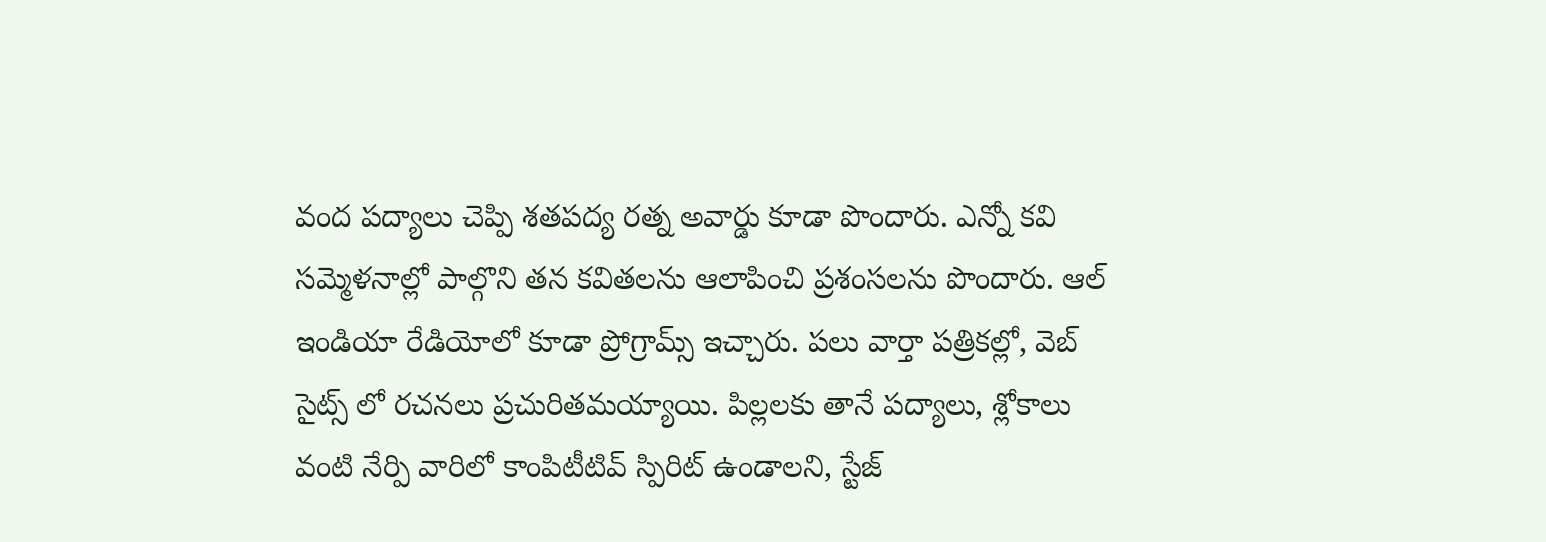వంద పద్యాలు చెప్పి శతపద్య రత్న అవార్డు కూడా పొందారు. ఎన్నో కవి సమ్మెళనాల్లో పాల్గొని తన కవితలను ఆలాపించి ప్రశంసలను పొందారు. ఆల్ ఇండియా రేడియోలో కూడా ప్రోగ్రామ్స్ ఇచ్చారు. పలు వార్తా పత్రికల్లో, వెబ్ సైట్స్ లో రచనలు ప్రచురితమయ్యాయి. పిల్లలకు తానే పద్యాలు, శ్లోకాలు వంటి నేర్పి వారిలో కాంపిటీటివ్ స్పిరిట్ ఉండాలని, స్టేజ్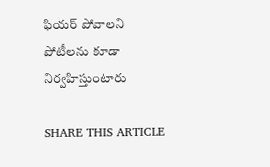ఫియర్ పోవాలని పోటీలను కూడా నిర్వహిస్తుంటారు

SHARE THIS ARTICLE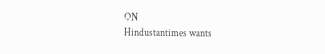ON
Hindustantimes wants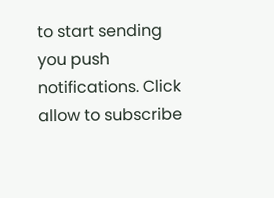to start sending you push notifications. Click allow to subscribe